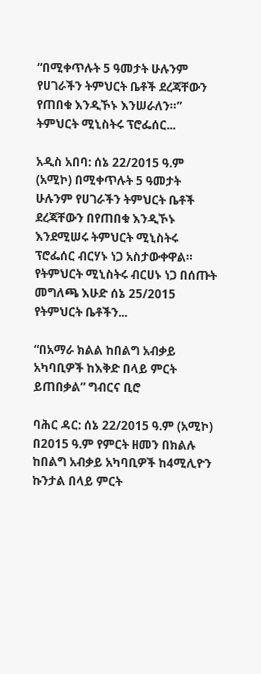“በሚቀጥሉት 5 ዓመታት ሁሉንም የሀገራችን ትምህርት ቤቶች ደረጃቸውን የጠበቁ እንዲኾኑ እንሠራለን።” ትምህርት ሚኒስትሩ ፕሮፌሰር...

አዲስ አበባ: ሰኔ 22/2015 ዓ.ም (አሚኮ) በሚቀጥሉት 5 ዓመታት ሁሉንም የሀገራችን ትምህርት ቤቶች ደረጃቸውን በየጠበቁ እንዲኾኑ እንደሚሠሩ ትምህርት ሚኒስትሩ ፕሮፌሰር ብርሃኑ ነጋ አስታውቀዋል። የትምህርት ሚኒስትሩ ብርሀኑ ነጋ በሰጡት መግለጫ እሁድ ሰኔ 25/2015 የትምህርት ቤቶችን...

“በአማራ ክልል ከበልግ አብቃይ አካባቢዎች ከእቅድ በላይ ምርት ይጠበቃል” ግብርና ቢሮ

ባሕር ዳር: ሰኔ 22/2015 ዓ.ም (አሚኮ) በ2015 ዓ.ም የምርት ዘመን በክልሉ ከበልግ አብቃይ አካባቢዎች ከ4ሚሊዮን ኩንታል በላይ ምርት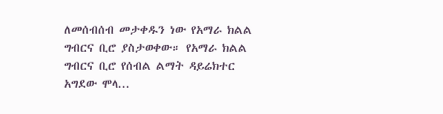ለመሰብሰብ መታቀዱን ነው የአማራ ክልል ግብርና ቢሮ ያስታወቀው። የአማራ ክልል ግብርና ቢሮ የሰብል ልማት ዳይሬክተር አግደው ሞላ...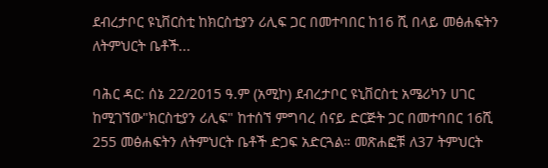ደብረታቦር ዩኒቨርስቲ ከክርስቲያን ሪሊፍ ጋር በመተባበር ከ16 ሺ በላይ መፅሐፍትን ለትምህርት ቤቶች...

ባሕር ዳር: ሰኔ 22/2015 ዓ.ም (አሚኮ) ደብረታቦር ዩኒቨርስቲ አሜሪካን ሀገር ከሚገኘው"ክርስቲያን ሪሊፍ" ከተሰኘ ምግባረ ሰናይ ድርጅት ጋር በመተባበር 16ሺ 255 መፅሐፍትን ለትምህርት ቤቶች ድጋፍ አድርጓል። መጽሐፎቹ ለ37 ትምህርት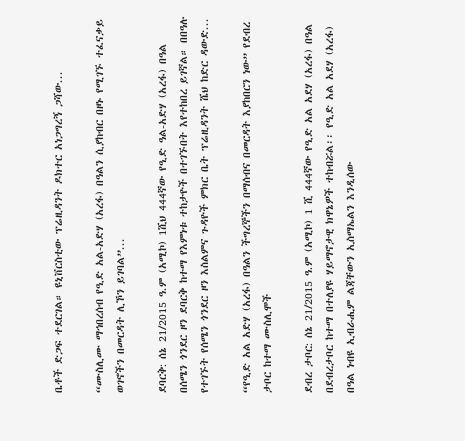ቤቶች ድጋፍ ተደርገል። ዩኒቨርስቲው ፕሬዚዳንት ዶክተር አነጋግረኝ ጋሻው...

“ሙስሊሙ ማኅበረሰብ የዒድ አል-አድሃ (አረፋ) በዓልን ሲያከብር በዞኑ የሚገኙ ተፈናቃይ ወገኖችን በመርዳት ሊኾን ይገባል”...

ደባርቅ: ሰኔ 21/2015 ዓ.ም (አሚኮ) 1ሺህ 444ኛው የዒድ ዓል-አድሃ (አረፋ) በዓል በሰሜን ጎንደር ዞን ደባርቅ ከተማ የእምነቱ ተከታዮች በተገኙበት እየተከበረ ይገኛል። በበዓሉ የተገኙት የሰሜን ጎንደር ዞን እስልምና ጉዳዮች ምክር ቤት ፕሬዚዳንት ሼህ ከድር ዳውድ...

“የዒድ አል አድሃ (አረፋ) በዓልን ችግረኞችን በማሰብና በመርዳት እያከበርን ነው” የደብረ ታቦር ከተማ ሙስሊሞች

ደብረ ታቦር: ሰኔ 21/2015 ዓ.ም (አሚኮ) 1 ሺ 444ኛው የዒድ አል አደሃ (አረፋ) በዓል በደብረታቦር ከተማ በተለያዩ ሃይማኖታዊ ክዋኔዎች ተከብሯል፡፡ የዒድ አል አደሃ (አረፋ) በዓል ነብዩ ኢብራሒም ልጃቸውን ኢስማኤልን እንዲሰው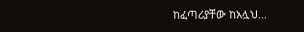ከፈጣሪያቸው ከአሏህ...